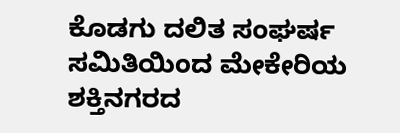ಕೊಡಗು ದಲಿತ ಸಂಘರ್ಷ ಸಮಿತಿಯಿಂದ ಮೇಕೇರಿಯ ಶಕ್ತಿನಗರದ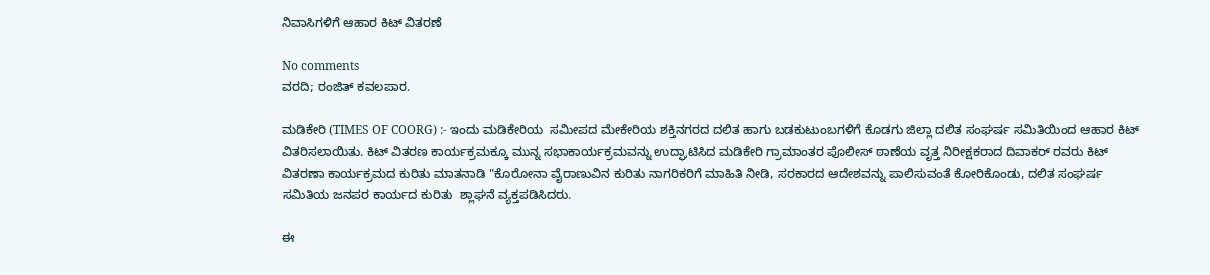ನಿವಾಸಿಗಳಿಗೆ ಆಹಾರ ಕಿಟ್ ವಿತರಣೆ

No comments
ವರದಿ; ರಂಜಿತ್ ಕವಲಪಾರ.

ಮಡಿಕೇರಿ (TIMES OF COORG) :- ಇಂದು ಮಡಿಕೇರಿಯ  ಸಮೀಪದ ಮೇಕೇರಿಯ ಶಕ್ತಿನಗರದ ದಲಿತ ಹಾಗು ಬಡಕುಟುಂಬಗಳಿಗೆ ಕೊಡಗು ಜಿಲ್ಲಾ ದಲಿತ ಸಂಘರ್ಷ ಸಮಿತಿಯಿಂದ ಆಹಾರ ಕಿಟ್ ವಿತರಿಸಲಾಯಿತು. ಕಿಟ್ ವಿತರಣ ಕಾರ್ಯಕ್ರಮಕ್ಕೂ ಮುನ್ನ ಸಭಾಕಾರ್ಯಕ್ರಮವನ್ನು ಉದ್ಘಾಟಿಸಿದ ಮಡಿಕೇರಿ ಗ್ರಾಮಾಂತರ ಪೊಲೀಸ್ ಠಾಣೆಯ ವೃತ್ತ ನಿರೀಕ್ಷಕರಾದ ದಿವಾಕರ್ ರವರು ಕಿಟ್ ವಿತರಣಾ ಕಾರ್ಯಕ್ರಮದ ಕುರಿತು ಮಾತನಾಡಿ "ಕೊರೋನಾ ವೈರಾಣುವಿನ ಕುರಿತು ನಾಗರಿಕರಿಗೆ ಮಾಹಿತಿ ನೀಡಿ, ಸರಕಾರದ ಆದೇಶವನ್ನು ಪಾಲಿಸುವಂತೆ ಕೋರಿಕೊಂಡು, ದಲಿತ ಸಂಘರ್ಷ ಸಮಿತಿಯ ಜನಪರ ಕಾರ್ಯದ ಕುರಿತು  ಶ್ಲಾಘನೆ ವ್ಯಕ್ತಪಡಿಸಿದರು.

ಈ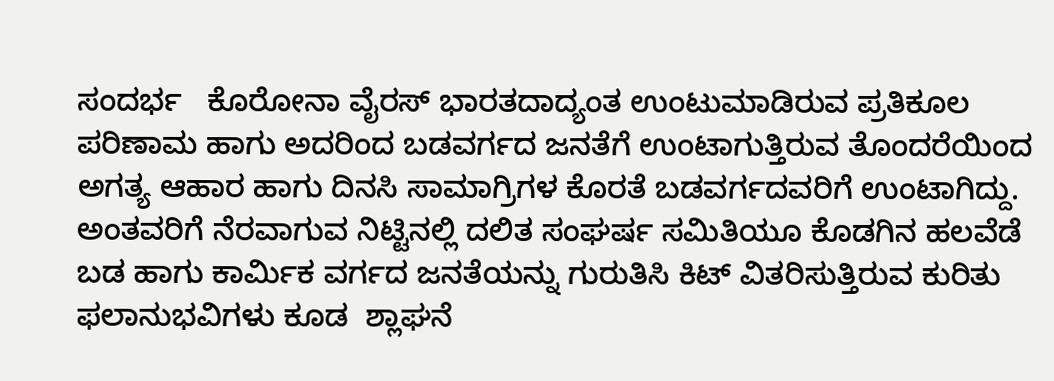ಸಂದರ್ಭ   ಕೊರೋನಾ ವೈರಸ್ ಭಾರತದಾದ್ಯಂತ ಉಂಟುಮಾಡಿರುವ ಪ್ರತಿಕೂಲ ಪರಿಣಾಮ ಹಾಗು ಅದರಿಂದ ಬಡವರ್ಗದ ಜನತೆಗೆ ಉಂಟಾಗುತ್ತಿರುವ ತೊಂದರೆಯಿಂದ ಅಗತ್ಯ ಆಹಾರ ಹಾಗು ದಿನಸಿ ಸಾಮಾಗ್ರಿಗಳ ಕೊರತೆ ಬಡವರ್ಗದವರಿಗೆ ಉಂಟಾಗಿದ್ದು. ಅಂತವರಿಗೆ ನೆರವಾಗುವ ನಿಟ್ಟಿನಲ್ಲಿ ದಲಿತ ಸಂಘರ್ಷ ಸಮಿತಿಯೂ ಕೊಡಗಿನ ಹಲವೆಡೆ ಬಡ ಹಾಗು ಕಾರ್ಮಿಕ ವರ್ಗದ ಜನತೆಯನ್ನು ಗುರುತಿಸಿ ಕಿಟ್ ವಿತರಿಸುತ್ತಿರುವ ಕುರಿತು ಫಲಾನುಭವಿಗಳು ಕೂಡ  ಶ್ಲಾಘನೆ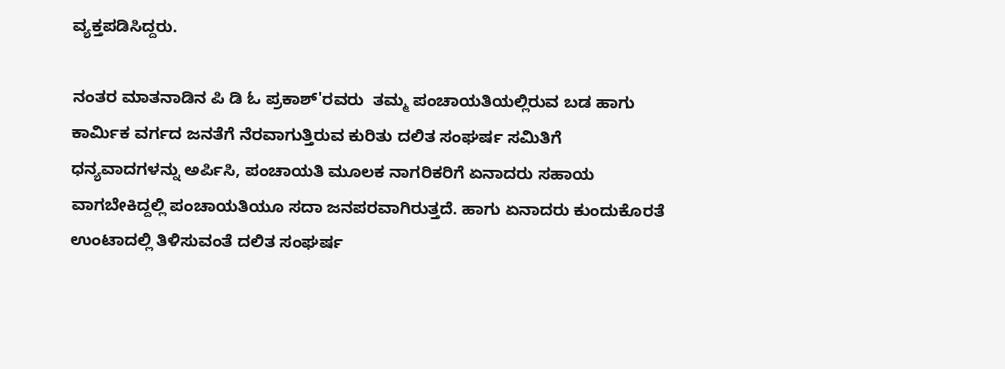ವ್ಯಕ್ತಪಡಿಸಿದ್ದರು.

ನಂತರ ಮಾತನಾಡಿನ ಪಿ ಡಿ ಓ ಪ್ರಕಾಶ್'ರವರು  ತಮ್ಮ ಪಂಚಾಯತಿಯಲ್ಲಿರುವ ಬಡ ಹಾಗು ಕಾರ್ಮಿಕ ವರ್ಗದ ಜನತೆಗೆ ನೆರವಾಗುತ್ತಿರುವ ಕುರಿತು ದಲಿತ ಸಂಘರ್ಷ ಸಮಿತಿಗೆ ಧನ್ಯವಾದಗಳನ್ನು ಅರ್ಪಿಸಿ, ಪಂಚಾಯತಿ ಮೂಲಕ ನಾಗರಿಕರಿಗೆ ಏನಾದರು ಸಹಾಯ ವಾಗಬೇಕಿದ್ದಲ್ಲಿ ಪಂಚಾಯತಿಯೂ ಸದಾ ಜನಪರವಾಗಿರುತ್ತದೆ. ಹಾಗು ಏನಾದರು ಕುಂದುಕೊರತೆ ಉಂಟಾದಲ್ಲಿ ತಿಳಿಸುವಂತೆ ದಲಿತ ಸಂಘರ್ಷ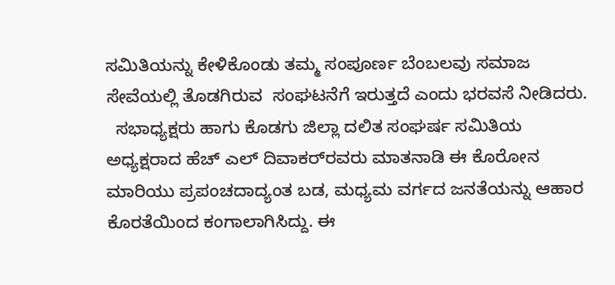ಸಮಿತಿಯನ್ನು ಕೇಳಿಕೊಂಡು ತಮ್ಮ ಸಂಪೂರ್ಣ ಬೆಂಬಲವು ಸಮಾಜ ಸೇವೆಯಲ್ಲಿ ತೊಡಗಿರುವ  ಸಂಘಟನೆಗೆ ಇರುತ್ತದೆ ಎಂದು ಭರವಸೆ ನೀಡಿದರು.
  ಸಭಾಧ್ಯಕ್ಷರು ಹಾಗು ಕೊಡಗು ಜಿಲ್ಲಾ ದಲಿತ ಸಂಘರ್ಷ ಸಮಿತಿಯ ಅಧ್ಯಕ್ಷರಾದ ಹೆಚ್ ಎಲ್ ದಿವಾಕರ್‌ರವರು ಮಾತನಾಡಿ ಈ ಕೊರೋನ ಮಾರಿಯು ಪ್ರಪಂಚದಾದ್ಯಂತ ಬಡ, ಮಧ್ಯಮ ವರ್ಗದ ಜನತೆಯನ್ನು ಆಹಾರ ಕೊರತೆಯಿಂದ ಕಂಗಾಲಾಗಿಸಿದ್ದು. ಈ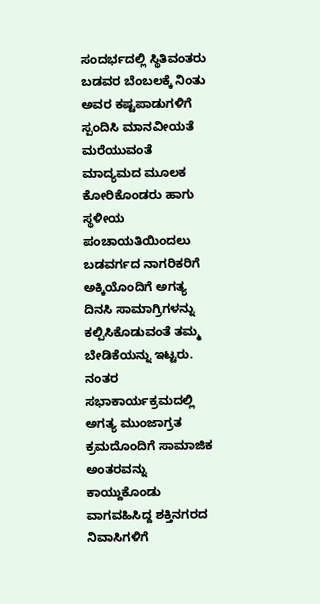ಸಂದರ್ಭದಲ್ಲಿ ಸ್ಥಿತಿವಂತರು ಬಡವರ ಬೆಂಬಲಕ್ಕೆ ನಿಂತು ಅವರ ಕಷ್ಟಪಾಡುಗಳಿಗೆ ಸ್ಪಂದಿಸಿ ಮಾನವೀಯತೆ ಮರೆಯುವಂತೆ ಮಾದ್ಯಮದ ಮೂಲಕ ಕೋರಿಕೊಂಡರು ಹಾಗು  ಸ್ಥಳೀಯ ಪಂಚಾಯತಿಯಿಂದಲು ಬಡವರ್ಗದ ನಾಗರಿಕರಿಗೆ ಅಕ್ಕಿಯೊಂದಿಗೆ ಅಗತ್ಯ ದಿನಸಿ ಸಾಮಾಗ್ರಿಗಳನ್ನು ಕಲ್ಪಿಸಿಕೊಡುವಂತೆ ತಮ್ಮ ಬೇಡಿಕೆಯನ್ನು ಇಟ್ಟರು. ನಂತರ ಸಭಾಕಾರ್ಯಕ್ರಮದಲ್ಲಿ ಅಗತ್ಯ ಮುಂಜಾಗ್ರತ ಕ್ರಮದೊಂದಿಗೆ ಸಾಮಾಜಿಕ ಅಂತರವನ್ನು ಕಾಯ್ದುಕೊಂಡು ವಾಗವಹಿಸಿದ್ದ ಶಕ್ತಿನಗರದ ನಿವಾಸಿಗಳಿಗೆ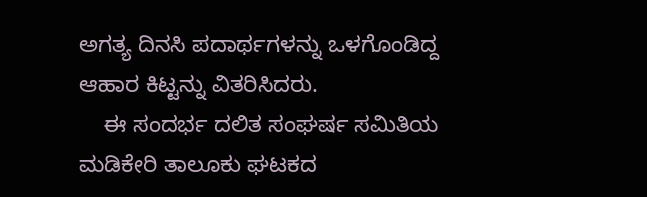ಅಗತ್ಯ ದಿನಸಿ ಪದಾರ್ಥಗಳನ್ನು ಒಳಗೊಂಡಿದ್ದ ಆಹಾರ ಕಿಟ್ಟನ್ನು ವಿತರಿಸಿದರು.
    ಈ ಸಂದರ್ಭ ದಲಿತ ಸಂಘರ್ಷ ಸಮಿತಿಯ ಮಡಿಕೇರಿ ತಾಲೂಕು ಘಟಕದ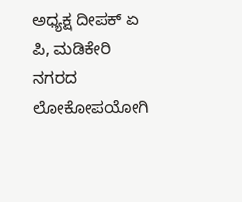ಅಧ್ಯಕ್ಷ ದೀಪಕ್ ಏ ಪಿ, ಮಡಿಕೇರಿ ನಗರದ ಲೋಕೋಪಯೋಗಿ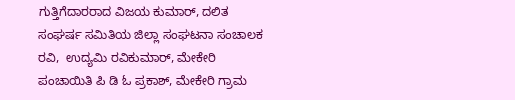ಗುತ್ತಿಗೆದಾರರಾದ ವಿಜಯ ಕುಮಾರ್, ದಲಿತ ಸಂಘರ್ಷ ಸಮಿತಿಯ ಜಿಲ್ಲಾ ಸಂಘಟನಾ ಸಂಚಾಲಕ ರವಿ,  ಉದ್ಯಮಿ ರವಿಕುಮಾರ್, ಮೇಕೇರಿ ಪಂಚಾಯಿತಿ ಪಿ ಡಿ ಓ ಪ್ರಕಾಶ್, ಮೇಕೇರಿ ಗ್ರಾಮ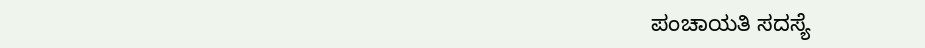ಪಂಚಾಯತಿ ಸದಸ್ಯೆ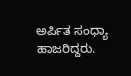ಅರ್ಪಿತ ಸಂಧ್ಯಾ ಹಾಜರಿದ್ದರು.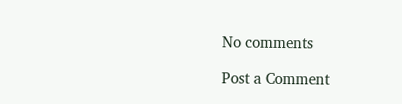No comments

Post a Comment